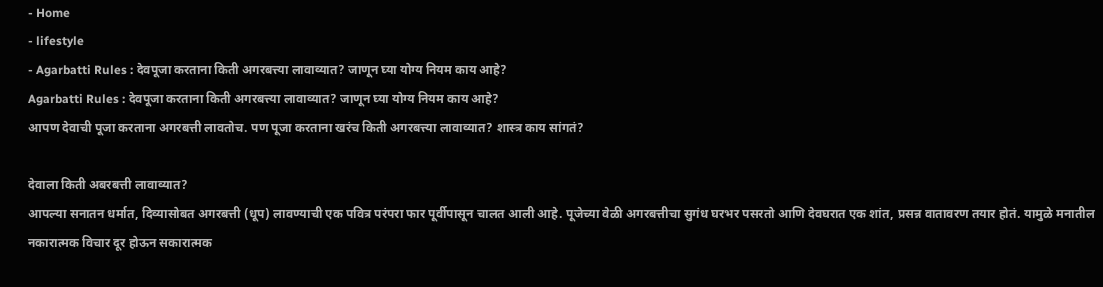- Home
- lifestyle
- Agarbatti Rules : देवपूजा करताना किती अगरबत्त्या लावाव्यात? जाणून घ्या योग्य नियम काय आहे?
Agarbatti Rules : देवपूजा करताना किती अगरबत्त्या लावाव्यात? जाणून घ्या योग्य नियम काय आहे?
आपण देवाची पूजा करताना अगरबत्ती लावतोच. पण पूजा करताना खरंच किती अगरबत्त्या लावाव्यात? शास्त्र काय सांगतं?

देवाला किती अबरबत्ती लावाव्यात?
आपल्या सनातन धर्मात, दिव्यासोबत अगरबत्ती (धूप) लावण्याची एक पवित्र परंपरा फार पूर्वीपासून चालत आली आहे. पूजेच्या वेळी अगरबत्तीचा सुगंध घरभर पसरतो आणि देवघरात एक शांत, प्रसन्न वातावरण तयार होतं. यामुळे मनातील नकारात्मक विचार दूर होऊन सकारात्मक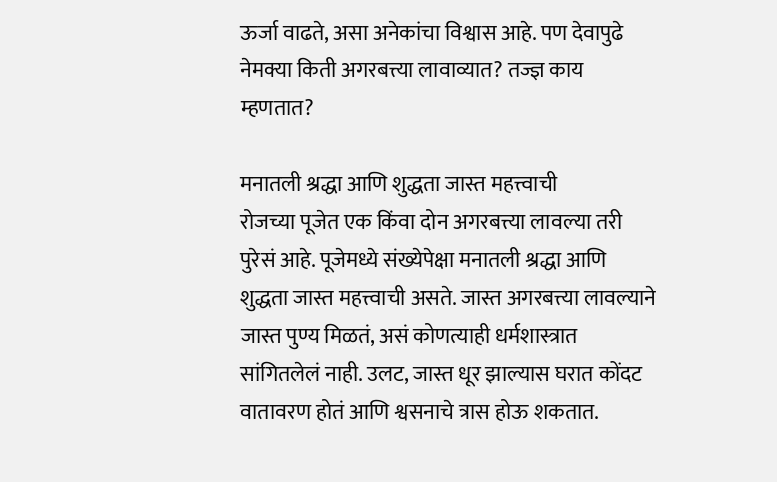ऊर्जा वाढते, असा अनेकांचा विश्वास आहे. पण देवापुढे नेमक्या किती अगरबत्त्या लावाव्यात? तज्ज्ञ काय म्हणतात?

मनातली श्रद्धा आणि शुद्धता जास्त महत्त्वाची
रोजच्या पूजेत एक किंवा दोन अगरबत्त्या लावल्या तरी पुरेसं आहे. पूजेमध्ये संख्येपेक्षा मनातली श्रद्धा आणि शुद्धता जास्त महत्त्वाची असते. जास्त अगरबत्त्या लावल्याने जास्त पुण्य मिळतं, असं कोणत्याही धर्मशास्त्रात सांगितलेलं नाही. उलट, जास्त धूर झाल्यास घरात कोंदट वातावरण होतं आणि श्वसनाचे त्रास होऊ शकतात.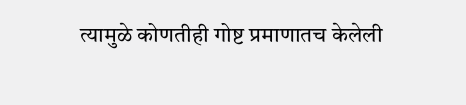त्यामुळे कोणतीही गोष्ट प्रमाणातच केलेली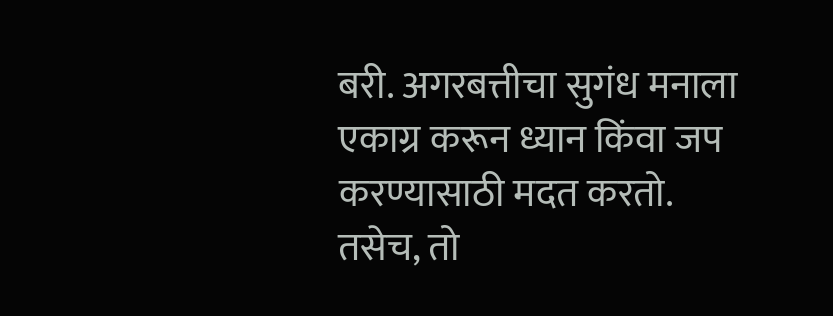बरी. अगरबत्तीचा सुगंध मनाला एकाग्र करून ध्यान किंवा जप करण्यासाठी मदत करतो. तसेच, तो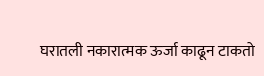घरातली नकारात्मक ऊर्जा काढून टाकतो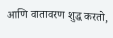आणि वातावरण शुद्ध करतो,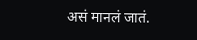असं मानलं जातं.